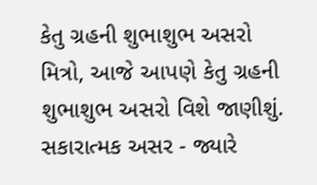કેતુ ગ્રહની શુભાશુભ અસરો
મિત્રો, આજે આપણે કેતુ ગ્રહની શુભાશુભ અસરો વિશે જાણીશું. સકારાત્મક અસર - જ્યારે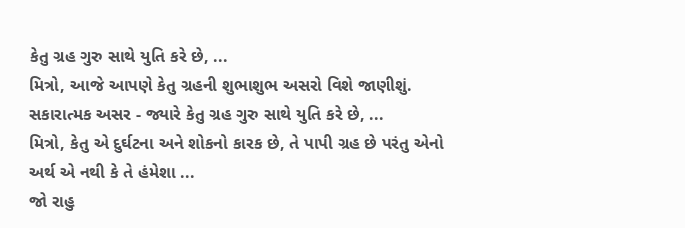કેતુ ગ્રહ ગુરુ સાથે યુતિ કરે છે, ...
મિત્રો, આજે આપણે કેતુ ગ્રહની શુભાશુભ અસરો વિશે જાણીશું. સકારાત્મક અસર - જ્યારે કેતુ ગ્રહ ગુરુ સાથે યુતિ કરે છે, ...
મિત્રો, કેતુ એ દુર્ઘટના અને શોકનો કારક છે, તે પાપી ગ્રહ છે પરંતુ એનો અર્થ એ નથી કે તે હંમેશા ...
જો રાહુ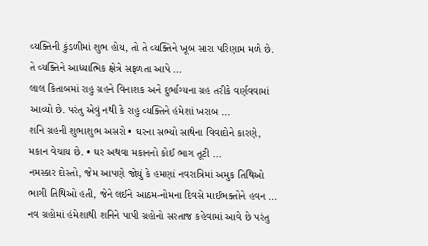વ્યક્તિની કુંડળીમાં શુભ હોય, તો તે વ્યક્તિને ખૂબ સારા પરિણામ મળે છે. તે વ્યક્તિને આધ્યાત્મિક ક્ષેત્રે સફળતા આપે ...
લાલ કિતાબમાં રાહુ ગ્રહને વિનાશક અને દુર્ભાગ્યના ગ્રહ તરીકે વર્ણવવામાં આવ્યો છે. પરંતુ એવું નથી કે રાહુ વ્યક્તિને હંમેશાં ખરાબ ...
શનિ ગ્રહની શુભાશુભ અસરો • ઘરના સભ્યો સાથેના વિવાદોને કારણે, મકાન વેચાય છે. • ઘર અથવા મકાનનો કોઈ ભાગ તૂટી ...
નમસ્કાર દોસ્તો, જેમ આપણે જોયું કે હમણાં નવરાત્રિમાં અમુક તિથિઓ ભાગી તિથિઓ હતી, જેને લઈને આઠમ-નોમના દિવસે માઈભક્તોને હવન ...
નવ ગ્રહોમાં હંમેશાથી શનિને પાપી ગ્રહોનો સરતાજ કહેવામાં આવે છે પરંતુ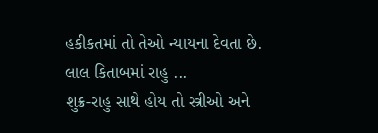હકીકતમાં તો તેઓ ન્યાયના દેવતા છે. લાલ કિતાબમાં રાહુ ...
શુક્ર-રાહુ સાથે હોય તો સ્ત્રીઓ અને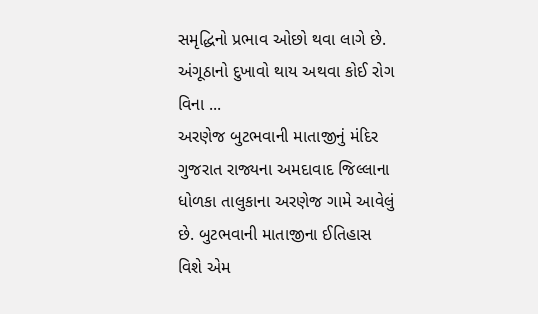સમૃદ્ધિનો પ્રભાવ ઓછો થવા લાગે છે. અંગૂઠાનો દુખાવો થાય અથવા કોઈ રોગ વિના ...
અરણેજ બુટભવાની માતાજીનું મંદિર ગુજરાત રાજ્યના અમદાવાદ જિલ્લાના ધોળકા તાલુકાના અરણેજ ગામે આવેલું છે. બુટભવાની માતાજીના ઈતિહાસ વિશે એમ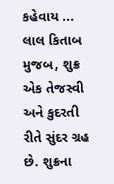કહેવાય ...
લાલ કિતાબ મુજબ, શુક્ર એક તેજસ્વી અને કુદરતી રીતે સુંદર ગ્રહ છે. શુક્રના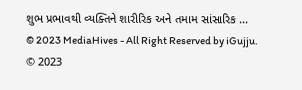શુભ પ્રભાવથી વ્યક્તિને શારીરિક અને તમામ સાંસારિક ...
© 2023 MediaHives - All Right Reserved by iGujju.
© 2023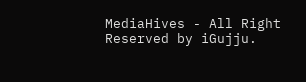MediaHives - All Right Reserved by iGujju.